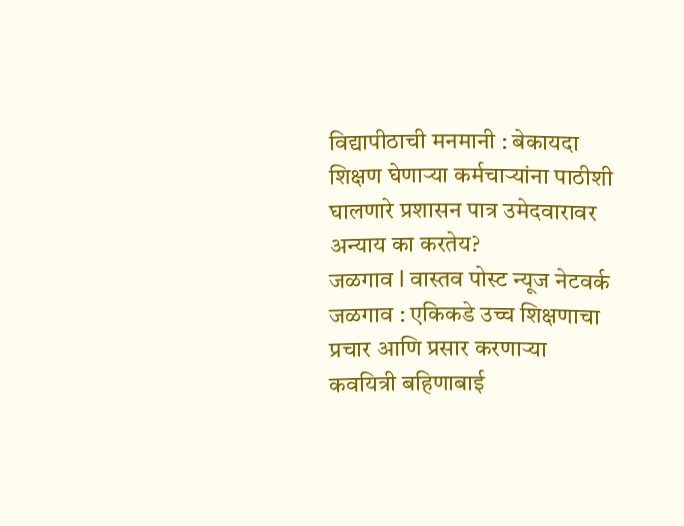विद्यापीठाची मनमानी : बेकायदा शिक्षण घेणाऱ्या कर्मचाऱ्यांना पाठीशी घालणारे प्रशासन पात्र उमेदवारावर अन्याय का करतेय?
जळगाव l वास्तव पोस्ट न्यूज नेटवर्क
जळगाव : एकिकडे उच्च शिक्षणाचा प्रचार आणि प्रसार करणाऱ्या कवयित्री बहिणाबाई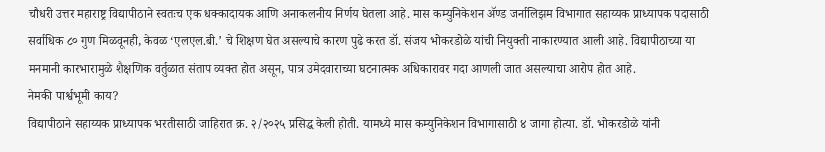चौधरी उत्तर महाराष्ट्र विद्यापीठाने स्वतःच एक धक्कादायक आणि अनाकलनीय निर्णय घेतला आहे. मास कम्युनिकेशन ॲण्ड जर्नालिझम विभागात सहाय्यक प्राध्यापक पदासाठी सर्वाधिक ८० गुण मिळवूनही, केवळ ‘एलएल.बी.’ चे शिक्षण घेत असल्याचे कारण पुढे करत डॉ. संजय भोकरडोळे यांची नियुक्ती नाकारण्यात आली आहे. विद्यापीठाच्या या मनमानी कारभारामुळे शैक्षणिक वर्तुळात संताप व्यक्त होत असून, पात्र उमेदवाराच्या घटनात्मक अधिकारावर गदा आणली जात असल्याचा आरोप होत आहे.
नेमकी पार्श्वभूमी काय?
विद्यापीठाने सहाय्यक प्राध्यापक भरतीसाठी जाहिरात क्र. २/२०२५ प्रसिद्ध केली होती. यामध्ये मास कम्युनिकेशन विभागासाठी ४ जागा होत्या. डॉ. भोकरडोळे यांनी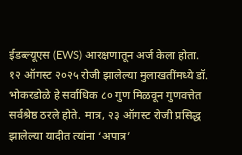ईडब्ल्यूएस (EWS) आरक्षणातून अर्ज केला होता. १२ ऑगस्ट २०२५ रोजी झालेल्या मुलाखतींमध्ये डॉ. भोकरडोळे हे सर्वाधिक ८० गुण मिळवून गुणवत्तेत सर्वश्रेष्ठ ठरले होते. मात्र, २३ ऑगस्ट रोजी प्रसिद्ध झालेल्या यादीत त्यांना ‘अपात्र’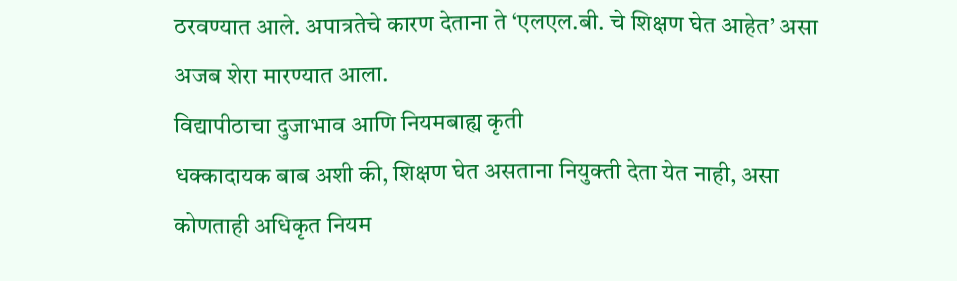ठरवण्यात आले. अपात्रतेचे कारण देताना ते ‘एलएल.बी. चे शिक्षण घेत आहेत’ असा अजब शेरा मारण्यात आला.
विद्यापीठाचा दुजाभाव आणि नियमबाह्य कृती
धक्कादायक बाब अशी की, शिक्षण घेत असताना नियुक्ती देता येत नाही, असा कोणताही अधिकृत नियम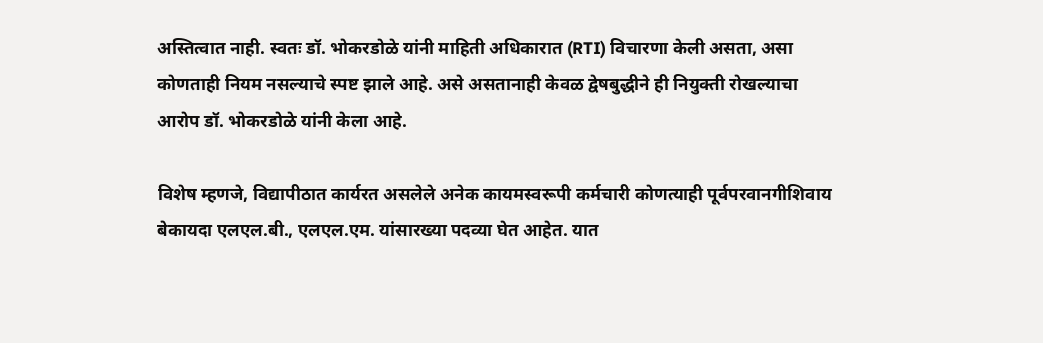अस्तित्वात नाही. स्वतः डॉ. भोकरडोळे यांनी माहिती अधिकारात (RTI) विचारणा केली असता, असा कोणताही नियम नसल्याचे स्पष्ट झाले आहे. असे असतानाही केवळ द्वेषबुद्धीने ही नियुक्ती रोखल्याचा आरोप डॉ. भोकरडोळे यांनी केला आहे.

विशेष म्हणजे, विद्यापीठात कार्यरत असलेले अनेक कायमस्वरूपी कर्मचारी कोणत्याही पूर्वपरवानगीशिवाय बेकायदा एलएल.बी., एलएल.एम. यांसारख्या पदव्या घेत आहेत. यात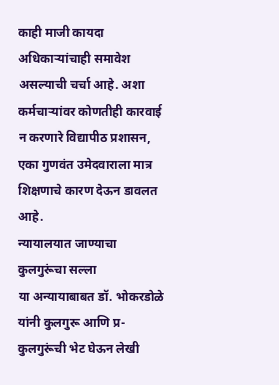काही माजी कायदा अधिकाऱ्यांचाही समावेश असल्याची चर्चा आहे. अशा कर्मचाऱ्यांवर कोणतीही कारवाई न करणारे विद्यापीठ प्रशासन, एका गुणवंत उमेदवाराला मात्र शिक्षणाचे कारण देऊन डावलत आहे.
न्यायालयात जाण्याचा कुलगुरूंचा सल्ला
या अन्यायाबाबत डॉ. भोकरडोळे यांनी कुलगुरू आणि प्र-कुलगुरूंची भेट घेऊन लेखी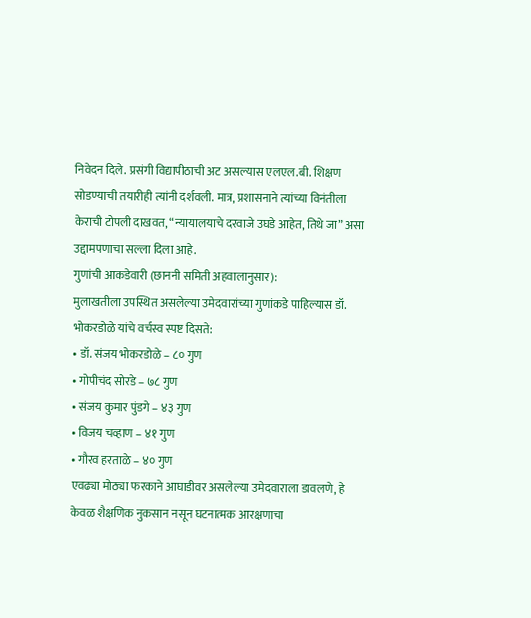निवेदन दिले. प्रसंगी विद्यापीठाची अट असल्यास एलएल.बी. शिक्षण सोडण्याची तयारीही त्यांनी दर्शवली. मात्र, प्रशासनाने त्यांच्या विनंतीला केराची टोपली दाखवत, “न्यायालयाचे दरवाजे उघडे आहेत, तिथे जा” असा उद्दामपणाचा सल्ला दिला आहे.
गुणांची आकडेवारी (छाननी समिती अहवालानुसार):
मुलाखतीला उपस्थित असलेल्या उमेदवारांच्या गुणांकडे पाहिल्यास डॉ. भोकरडोळे यांचे वर्चस्व स्पष्ट दिसते:
• डॉ. संजय भोकरडोळे – ८० गुण
• गोपीचंद सोरडे – ७८ गुण
• संजय कुमार पुंडगे – ४३ गुण
• विजय चव्हाण – ४१ गुण
• गौरव हरताळे – ४० गुण
एवढ्या मोठ्या फरकाने आघाडीवर असलेल्या उमेदवाराला डावलणे, हे केवळ शैक्षणिक नुकसान नसून घटनात्मक आरक्षणाचा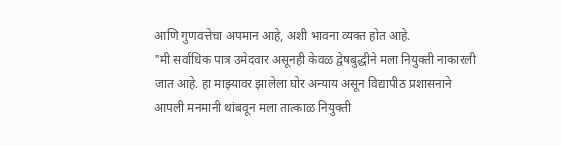आणि गुणवत्तेचा अपमान आहे, अशी भावना व्यक्त होत आहे.
"मी सर्वाधिक पात्र उमेदवार असूनही केवळ द्वेषबुद्धीने मला नियुक्ती नाकारली जात आहे. हा माझ्यावर झालेला घोर अन्याय असून विद्यापीठ प्रशासनाने आपली मनमानी थांबवून मला तात्काळ नियुक्ती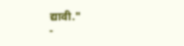द्यावी."
-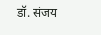डॉ. संजय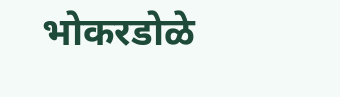भोकरडोळे